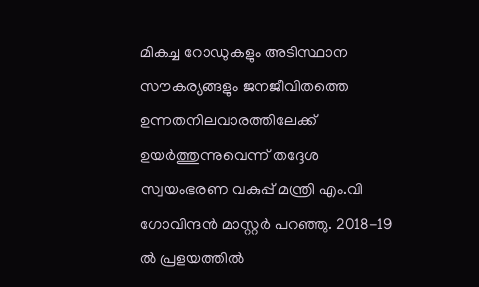മികച്ച റോഡുകളും അടിസ്ഥാന സൗകര്യങ്ങളും ജനജീവിതത്തെ ഉന്നതനിലവാരത്തിലേക്ക് ഉയർത്തുന്നുവെന്ന് തദ്ദേശ സ്വയംഭരണ വകുപ്പ് മന്ത്രി എം.വി ഗോവിന്ദൻ മാസ്റ്റർ പറഞ്ഞു. 2018-19 ൽ പ്രളയത്തിൽ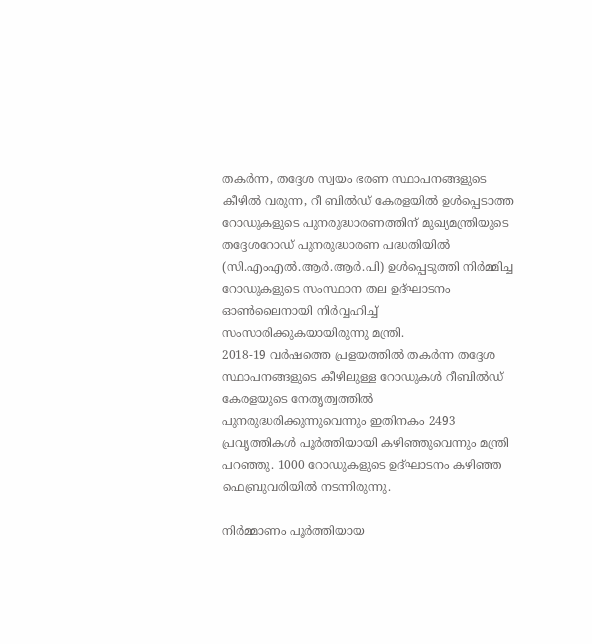തകർന്ന, തദ്ദേശ സ്വയം ഭരണ സ്ഥാപനങ്ങളുടെ കീഴിൽ വരുന്ന, റീ ബിൽഡ് കേരളയിൽ ഉൾപ്പെടാത്ത റോഡുകളുടെ പുനരുദ്ധാരണത്തിന് മുഖ്യമന്ത്രിയുടെ തദ്ദേശറോഡ് പുനരുദ്ധാരണ പദ്ധതിയിൽ (സി.എംഎൽ.ആർ.ആർ.പി) ഉൾപ്പെടുത്തി നിർമ്മിച്ച റോഡുകളുടെ സംസ്ഥാന തല ഉദ്ഘാടനം ഓൺലൈനായി നിർവ്വഹിച്ച് സംസാരിക്കുകയായിരുന്നു മന്ത്രി.
2018-19 വർഷത്തെ പ്രളയത്തിൽ തകർന്ന തദ്ദേശ സ്ഥാപനങ്ങളുടെ കീഴിലുള്ള റോഡുകൾ റീബിൽഡ് കേരളയുടെ നേതൃത്വത്തിൽ പുനരുദ്ധരിക്കുന്നുവെന്നും ഇതിനകം 2493 പ്രവൃത്തികൾ പൂർത്തിയായി കഴിഞ്ഞുവെന്നും മന്ത്രി പറഞ്ഞു. 1000 റോഡുകളുടെ ഉദ്ഘാടനം കഴിഞ്ഞ ഫെബ്രുവരിയിൽ നടന്നിരുന്നു.

നിർമ്മാണം പൂർത്തിയായ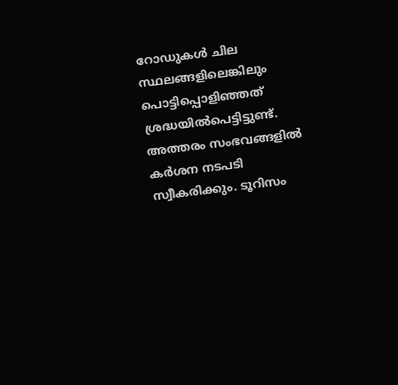റോഡുകൾ ചില സ്ഥലങ്ങളിലെങ്കിലും പൊട്ടിപ്പൊളിഞ്ഞത് ശ്രദ്ധയിൽപെട്ടിട്ടുണ്ട്. അത്തരം സംഭവങ്ങളിൽ കർശന നടപടി സ്വീകരിക്കും. ടൂറിസം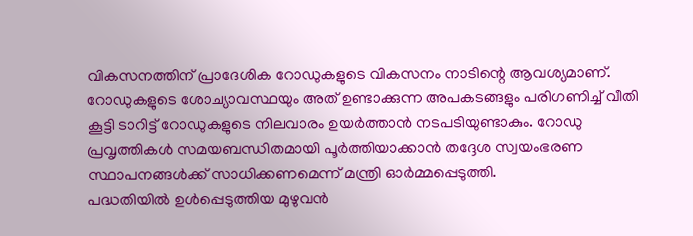വികസനത്തിന് പ്രാദേശിക റോഡുകളുടെ വികസനം നാടിന്റെ ആവശ്യമാണ്. റോഡുകളുടെ ശോച്യാവസ്ഥയും അത് ഉണ്ടാക്കുന്ന അപകടങ്ങളും പരിഗണിച്ച് വീതി കൂട്ടി ടാറിട്ട് റോഡുകളുടെ നിലവാരം ഉയർത്താൻ നടപടിയുണ്ടാകും. റോഡു പ്രവൃത്തികൾ സമയബന്ധിതമായി പൂർത്തിയാക്കാൻ തദ്ദേശ സ്വയംഭരണ സ്ഥാപനങ്ങൾക്ക് സാധിക്കണമെന്ന് മന്ത്രി ഓർമ്മപ്പെടുത്തി.
പദ്ധതിയിൽ ഉൾപ്പെടുത്തിയ മുഴുവൻ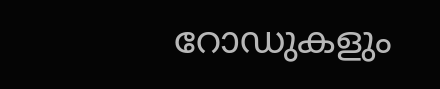റോഡുകളും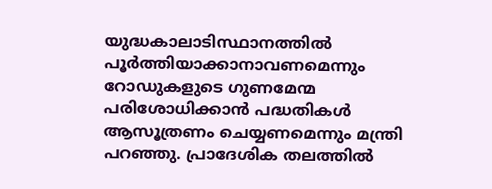യുദ്ധകാലാടിസ്ഥാനത്തിൽ പൂർത്തിയാക്കാനാവണമെന്നും റോഡുകളുടെ ഗുണമേന്മ പരിശോധിക്കാൻ പദ്ധതികൾ ആസൂത്രണം ചെയ്യണമെന്നും മന്ത്രി പറഞ്ഞു. പ്രാദേശിക തലത്തിൽ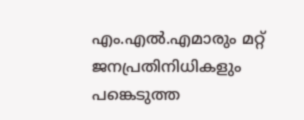എം.എൽ.എമാരും മറ്റ് ജനപ്രതിനിധികളും പങ്കെടുത്ത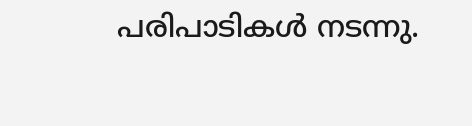പരിപാടികൾ നടന്നു.